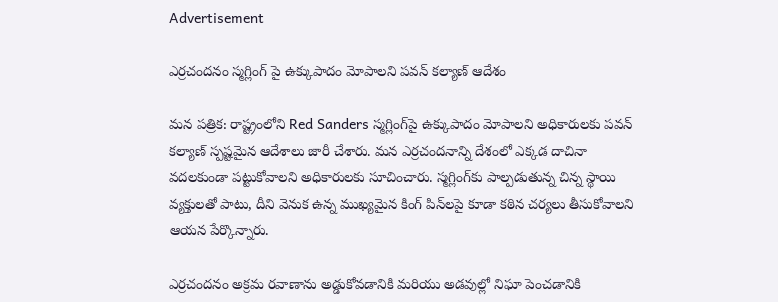Advertisement

ఎర్రచందనం స్మగ్లింగ్ పై ఉక్కుపాదం మోపాలని పవన్ కల్యాణ్ ఆదేశం

మన పత్రిక: రాష్ట్రంలోని Red Sanders స్మగ్లింగ్‌పై ఉక్కుపాదం మోపాలని అధికారులకు పవన్ కల్యాణ్ స్పష్టమైన ఆదేశాలు జారీ చేశారు. మన ఎర్రచందనాన్ని దేశంలో ఎక్కడ దాచినా వదలకుండా పట్టుకోవాలని అధికారులకు సూచించారు. స్మగ్లింగ్‌కు పాల్పడుతున్న చిన్న స్థాయి వ్యక్తులతో పాటు, దీని వెనుక ఉన్న ముఖ్యమైన కింగ్ పిన్‌లపై కూడా కఠిన చర్యలు తీసుకోవాలని ఆయన పేర్కొన్నారు.

ఎర్రచందనం అక్రమ రవాణాను అడ్డుకోవడానికి మరియు అడవుల్లో నిఘా పెంచడానికి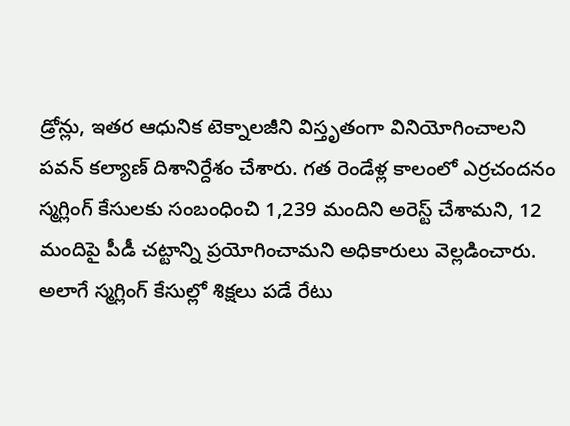డ్రోన్లు, ఇతర ఆధునిక టెక్నాలజీని విస్తృతంగా వినియోగించాలని పవన్ కల్యాణ్ దిశానిర్దేశం చేశారు. గత రెండేళ్ల కాలంలో ఎర్రచందనం స్మగ్లింగ్ కేసులకు సంబంధించి 1,239 మందిని అరెస్ట్ చేశామని, 12 మందిపై పీడీ చట్టాన్ని ప్రయోగించామని అధికారులు వెల్లడించారు. అలాగే స్మగ్లింగ్ కేసుల్లో శిక్షలు పడే రేటు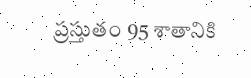ప్రస్తుతం 95 శాతానికి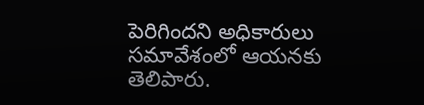పెరిగిందని అధికారులు సమావేశంలో ఆయనకు తెలిపారు.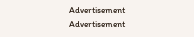Advertisement
Advertisement